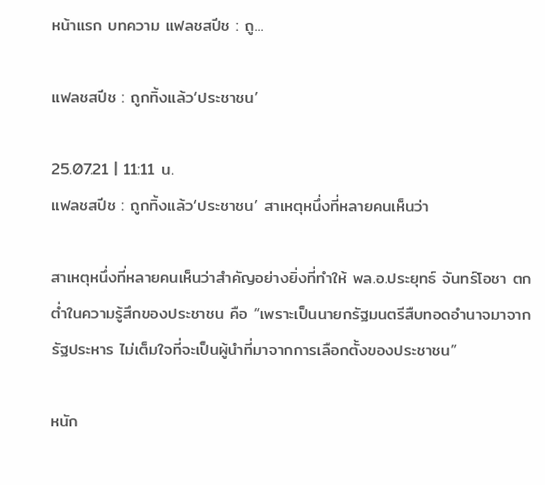หน้าแรก บทความ แฟลชสปีช : ถู...

แฟลชสปีช : ถูกทิ้งแล้ว‘ประชาชน’

25.07.21 | 11:11 น.
แฟลชสปีช : ถูกทิ้งแล้ว‘ประชาชน’ สาเหตุหนึ่งที่หลายคนเห็นว่า

สาเหตุหนึ่งที่หลายคนเห็นว่าสำคัญอย่างยิ่งที่ทำให้ พล.อ.ประยุทธ์ จันทร์โอชา ตกต่ำในความรู้สึกของประชาชน คือ “เพราะเป็นนายกรัฐมนตรีสืบทอดอำนาจมาจากรัฐประหาร ไม่เต็มใจที่จะเป็นผู้นำที่มาจากการเลือกตั้งของประชาชน”

หนัก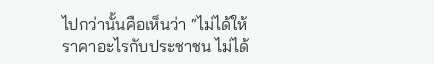ไปกว่านั้นคือเห็นว่า “ไม่ได้ให้ราคาอะไรกับประชาชน ไม่ได้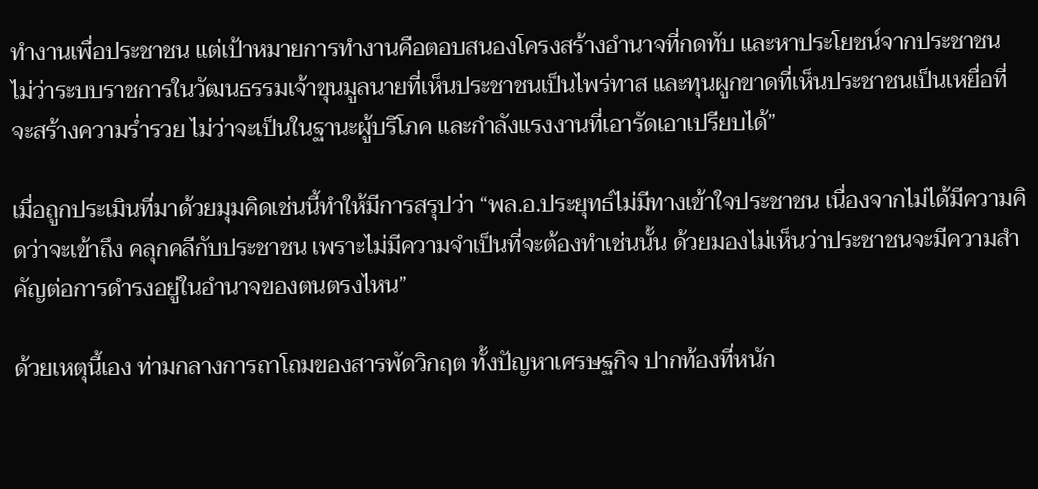ทำงานเพื่อประชาชน แต่เป้าหมายการทำงานคือตอบสนองโครงสร้างอำนาจที่กดทับ และหาประโยชน์จากประชาชน ไม่ว่าระบบราชการในวัฒนธรรมเจ้าขุนมูลนายที่เห็นประชาชนเป็นไพร่ทาส และทุนผูกขาดที่เห็นประชาชนเป็นเหยื่อที่จะสร้างความร่ำรวย ไม่ว่าจะเป็นในฐานะผู้บริโภค และกำลังแรงงานที่เอารัดเอาเปรียบได้”

เมื่อถูกประเมินที่มาด้วยมุมคิดเช่นนี้ทำให้มีการสรุปว่า “พล.อ.ประยุทธ์ไม่มีทางเข้าใจประชาชน เนื่องจากไม่ได้มีความคิดว่าจะเข้าถึง คลุกคลีกับประชาชน เพราะไม่มีความจำเป็นที่จะต้องทำเช่นนั้น ด้วยมองไม่เห็นว่าประชาชนจะมีความสำคัญต่อการดำรงอยู่ในอำนาจของตนตรงไหน”

ด้วยเหตุนี้เอง ท่ามกลางการถาโถมของสารพัดวิกฤต ทั้งปัญหาเศรษฐกิจ ปากท้องที่หนัก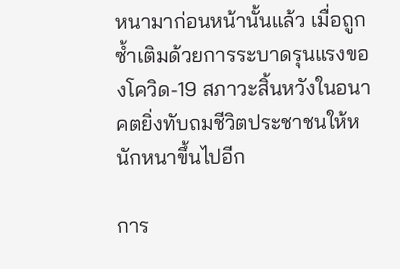หนามาก่อนหน้านั้นแล้ว เมื่อถูกซ้ำเติมด้วยการระบาดรุนแรงของโควิด-19 สภาวะสิ้นหวังในอนาคตยิ่งทับถมชีวิตประชาชนให้หนักหนาขึ้นไปอีก

การ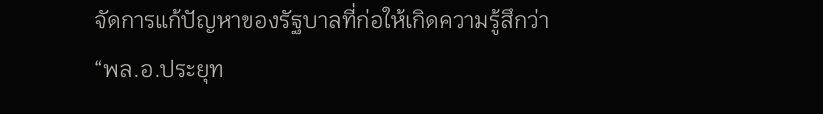จัดการแก้ปัญหาของรัฐบาลที่ก่อให้เกิดความรู้สึกว่า “พล.อ.ประยุท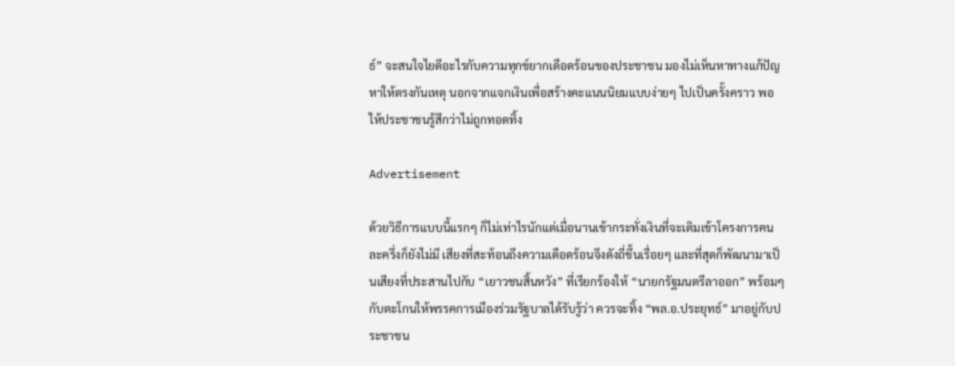ธ์” จะสนใจไยดีอะไรกับความทุกข์ยากเดือดร้อนของประชาชน มองไม่เห็นหาทางแก้ปัญหาให้ตรงกันเหตุ นอกจากแจกเงินเพื่อสร้างคะแนนนิยมแบบง่ายๆ ไปเป็นครั้งคราว พอให้ประชาชนรู้สึกว่าไม่ถูกทอดทิ้ง

Advertisement

ด้วยวิธีการแบบนี้แรกๆ ก็ไม่เท่าไรนักแต่เมื่อนานเข้ากระทั่งเงินที่จะเติมเข้าโครงการคนละครึ่งก็ยังไม่มี เสียงที่สะท้อนถึงความเดือดร้อนจึงดังถี่ขึ้นเรื่อยๆ และที่สุดก็พัฒนามาเป็นเสียงที่ประสานไปกับ “เยาวชนสิ้นหวัง” ที่เรียกร้องให้ “นายกรัฐมนตรีลาออก” พร้อมๆ กับตะโกนให้พรรคการเมืองร่วมรัฐบาลได้รับรู้ว่า ควรจะทิ้ง “พล.อ.ประยุทธ์” มาอยู่กับประชาชน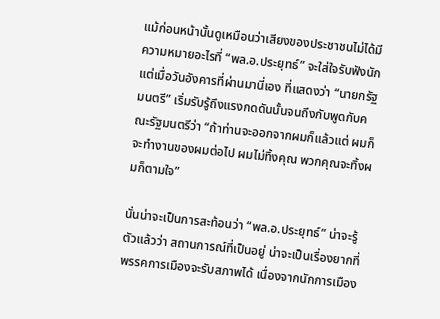แม้ก่อนหน้านั้นดูเหมือนว่าเสียงของประชาชนไม่ได้มีความหมายอะไรที่ “พล.อ.ประยุทธ์” จะใส่ใจรับฟังนัก แต่เมื่อวันอังคารที่ผ่านมานี่เอง ที่แสดงว่า “นายกรัฐมนตรี” เริ่มรับรู้ถึงแรงกดดันนั้นจนถึงกับพูดกับคณะรัฐมนตรีว่า “ถ้าท่านจะออกจากผมก็แล้วแต่ ผมก็จะทำงานของผมต่อไป ผมไม่ทิ้งคุณ พวกคุณจะทิ้งผมก็ตามใจ”

นั่นน่าจะเป็นการสะท้อนว่า “พล.อ.ประยุทธ์” น่าจะรู้ตัวแล้วว่า สถานการณ์ที่เป็นอยู่ น่าจะเป็นเรื่องยากที่พรรคการเมืองจะรับสภาพได้ เนื่องจากนักการเมือง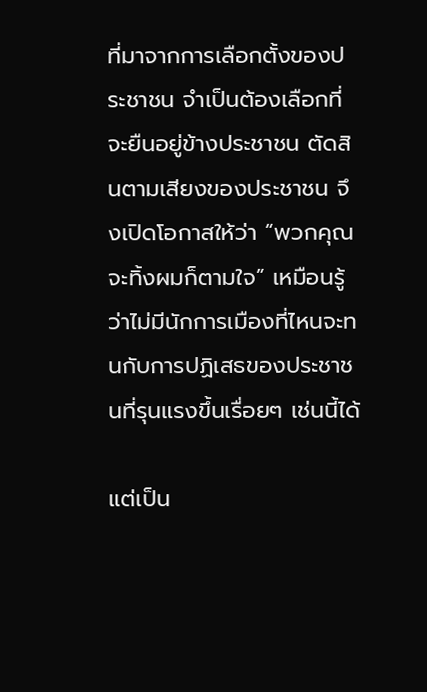ที่มาจากการเลือกตั้งของประชาชน จำเป็นต้องเลือกที่จะยืนอยู่ข้างประชาชน ตัดสินตามเสียงของประชาชน จึงเปิดโอกาสให้ว่า “พวกคุณจะทิ้งผมก็ตามใจ” เหมือนรู้ว่าไม่มีนักการเมืองที่ไหนจะทนกับการปฏิเสธของประชาชนที่รุนแรงขึ้นเรื่อยๆ เช่นนี้ได้

แต่เป็น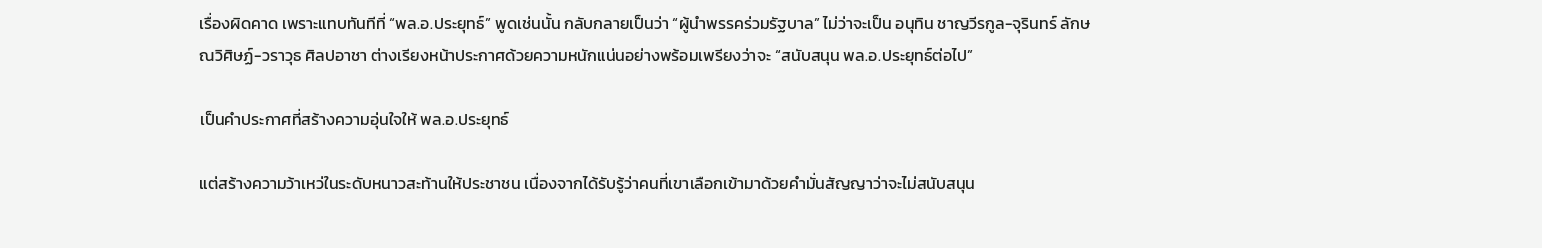เรื่องผิดคาด เพราะแทบทันทีที่ “พล.อ.ประยุทธ์” พูดเช่นนั้น กลับกลายเป็นว่า “ผู้นำพรรคร่วมรัฐบาล” ไม่ว่าจะเป็น อนุทิน ชาญวีรกูล-จุรินทร์ ลักษณวิศิษฏ์-วราวุธ ศิลปอาชา ต่างเรียงหน้าประกาศด้วยความหนักแน่นอย่างพร้อมเพรียงว่าจะ “สนับสนุน พล.อ.ประยุทธ์ต่อไป”

เป็นคำประกาศที่สร้างความอุ่นใจให้ พล.อ.ประยุทธ์

แต่สร้างความว้าเหว่ในระดับหนาวสะท้านให้ประชาชน เนื่องจากได้รับรู้ว่าคนที่เขาเลือกเข้ามาด้วยคำมั่นสัญญาว่าจะไม่สนับสนุน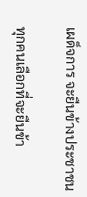เผด็จการ จะยืนข้างประชาชน

ทุกคนเลือกที่จะยืนข้า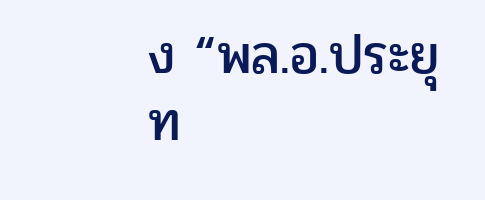ง “พล.อ.ประยุท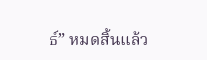ธ์” หมดสิ้นแล้ว